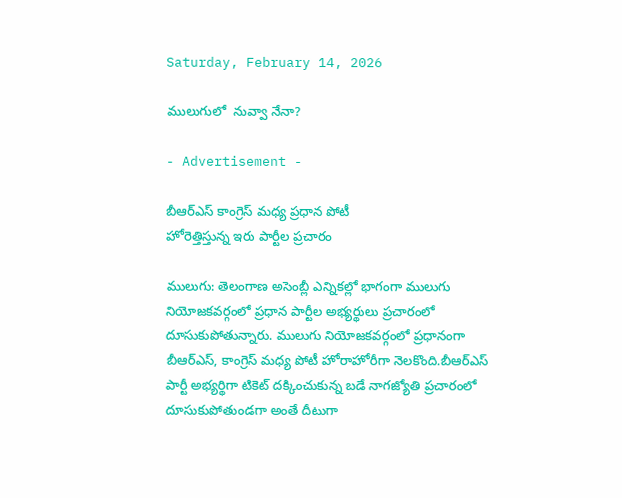Saturday, February 14, 2026

ములుగులో  నువ్వా నేనా?

- Advertisement -

బీఆర్ఎస్ కాంగ్రెస్ మధ్య ప్రధాన పోటీ
హోరెత్తిస్తున్న ఇరు పార్టీల ప్రచారం

ములుగు: తెలంగాణ అసెంబ్లీ ఎన్నికల్లో భాగంగా ములుగు నియోజకవర్గంలో ప్రధాన పార్టీల అభ్యర్థులు ప్రచారంలో దూసుకుపోతున్నారు. ములుగు నియోజకవర్గంలో ప్రధానంగా బీఆర్ఎస్, కాంగ్రెస్ మధ్య పోటీ హోరాహోరీగా నెలకొంది.బీఆర్ఎస్ పార్టీ అభ్యర్థిగా టికెట్ దక్కించుకున్న బడే నాగజ్యోతి ప్రచారంలో దూసుకుపోతుండగా అంతే దీటుగా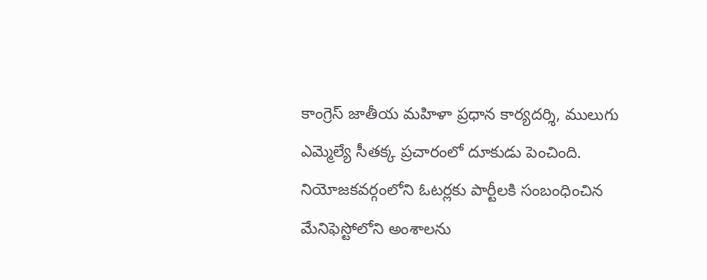కాంగ్రెస్ జాతీయ మహిళా ప్రధాన కార్యదర్శి, ములుగు ఎమ్మెల్యే సీతక్క ప్రచారంలో దూకుడు పెంచింది. నియోజకవర్గంలోని ఓటర్లకు పార్టీలకి సంబంధించిన మేనిఫెస్టోలోని అంశాలను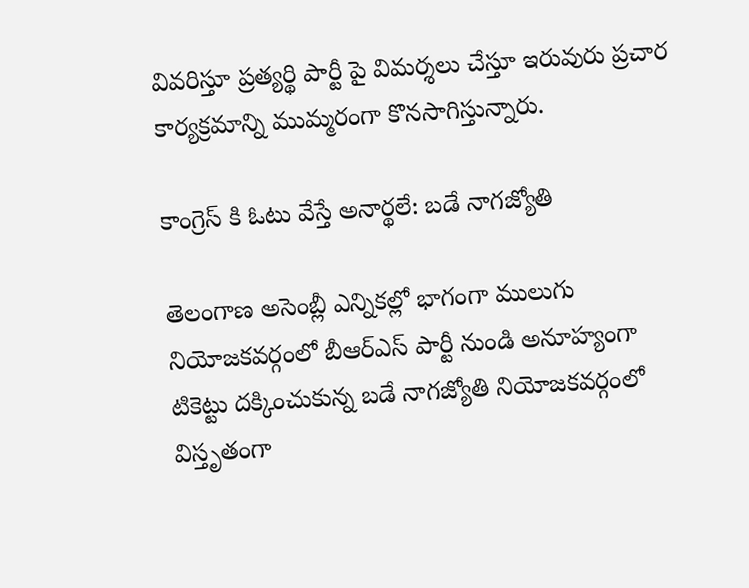వివరిస్తూ ప్రత్యర్థి పార్టీ పై విమర్శలు చేస్తూ ఇరువురు ప్రచార కార్యక్రమాన్ని ముమ్మరంగా కొనసాగిస్తున్నారు.

కాంగ్రెస్ కి ఓటు వేస్తే అనార్థలే: బడే నాగజ్యోతి

తెలంగాణ అసెంబ్లీ ఎన్నికల్లో భాగంగా ములుగు నియోజకవర్గంలో బీఆర్ఎస్ పార్టీ నుండి అనూహ్యంగా టికెట్టు దక్కించుకున్న బడే నాగజ్యోతి నియోజకవర్గంలో విస్తృతంగా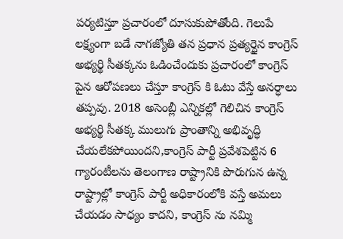పర్యటిస్తూ ప్రచారంలో దూసుకుపోతోంది. గెలుపే లక్ష్యంగా బడే నాగజ్యోతి తన ప్రధాన ప్రత్యర్థైన కాంగ్రెస్ అభ్యర్థి సీతక్కను ఓడించేందుకు ప్రచారంలో కాంగ్రెస్ పైన ఆరోపణలు చేస్తూ కాంగ్రెస్ కి ఓటు వేస్తే అనర్ధాలు తప్పవు. 2018 అసెంబ్లీ ఎన్నికల్లో గెలిచిన కాంగ్రెస్ అభ్యర్థి సీతక్క ములుగు ప్రాంతాన్ని అభివృద్ధి చేయలేకపోయిందని,కాంగ్రెస్ పార్టీ ప్రవేశపెట్టిన 6 గ్యారంటీలను తెలంగాణ రాష్ట్రానికి పొరుగున ఉన్న రాష్ట్రాల్లో కాంగ్రెస్ పార్టీ అధికారంలోకి వస్తే అమలు చేయడం సాధ్యం కాదని, కాంగ్రెస్ ను నమ్మి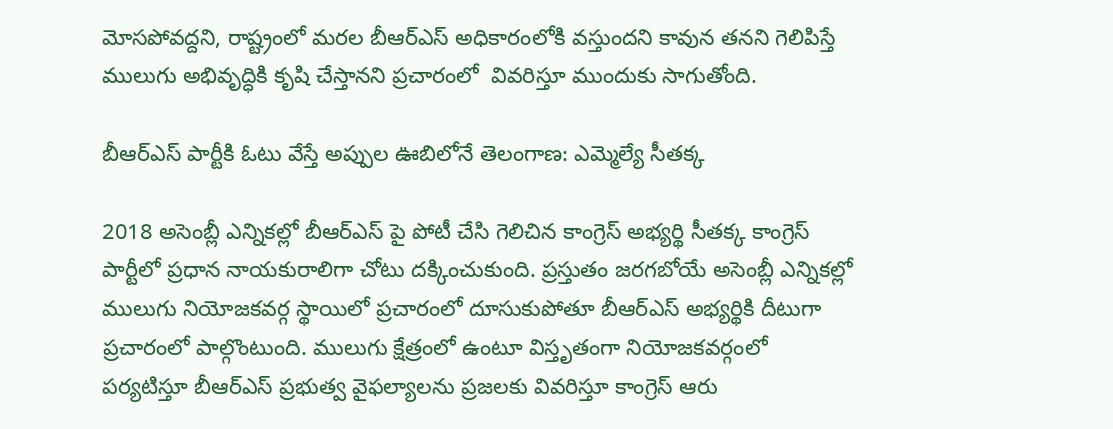మోసపోవద్దని, రాష్ట్రంలో మరల బీఆర్ఎస్ అధికారంలోకి వస్తుందని కావున తనని గెలిపిస్తే ములుగు అభివృద్ధికి కృషి చేస్తానని ప్రచారంలో  వివరిస్తూ ముందుకు సాగుతోంది.

బీఆర్ఎస్ పార్టీకి ఓటు వేస్తే అప్పుల ఊబిలోనే తెలంగాణ: ఎమ్మెల్యే సీతక్క

2018 అసెంబ్లీ ఎన్నికల్లో బీఆర్ఎస్ పై పోటీ చేసి గెలిచిన కాంగ్రెస్ అభ్యర్థి సీతక్క కాంగ్రెస్ పార్టీలో ప్రధాన నాయకురాలిగా చోటు దక్కించుకుంది. ప్రస్తుతం జరగబోయే అసెంబ్లీ ఎన్నికల్లో ములుగు నియోజకవర్గ స్థాయిలో ప్రచారంలో దూసుకుపోతూ బీఆర్ఎస్ అభ్యర్థికి దీటుగా ప్రచారంలో పాల్గొంటుంది. ములుగు క్షేత్రంలో ఉంటూ విస్తృతంగా నియోజకవర్గంలో పర్యటిస్తూ బీఆర్ఎస్ ప్రభుత్వ వైఫల్యాలను ప్రజలకు వివరిస్తూ కాంగ్రెస్ ఆరు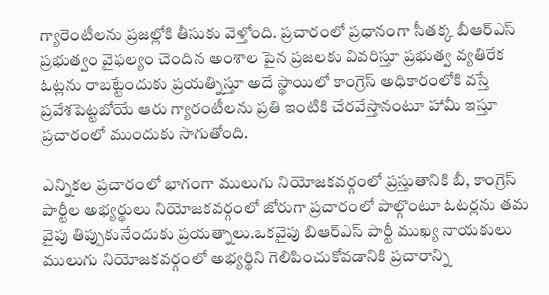గ్యారెంటీలను ప్రజల్లోకి తీసుకు వెళ్తోంది. ప్రచారంలో ప్రధానంగా సీతక్క బీఆర్ఎస్ ప్రభుత్వం వైఫల్యం చెందిన అంశాల పైన ప్రజలకు వివరిస్తూ ప్రభుత్వ వ్యతిరేక ఓట్లను రాబట్టేందుకు ప్రయత్నిస్తూ అదే స్థాయిలో కాంగ్రెస్ అధికారంలోకి వస్తే ప్రవేశపెట్టబోయే ఆరు గ్యారంటీలను ప్రతి ఇంటికి చేరవేస్తానంటూ హామీ ఇస్తూ ప్రచారంలో ముందుకు సాగుతోంది.

ఎన్నికల ప్రచారంలో భాగంగా ములుగు నియోజకవర్గంలో ప్రస్తుతానికి బీ, కాంగ్రెస్ పార్టీల అభ్యర్థులు నియోజకవర్గంలో జోరుగా ప్రచారంలో పాల్గొంటూ ఓటర్లను తమ వైపు తిప్పుకునేందుకు ప్రయత్నాలు.ఒకవైపు బిఆర్ఎస్ పార్టీ ముఖ్య నాయకులు ములుగు నియోజకవర్గంలో అభ్యర్థిని గెలిపించుకోవడానికి ప్రచారాన్ని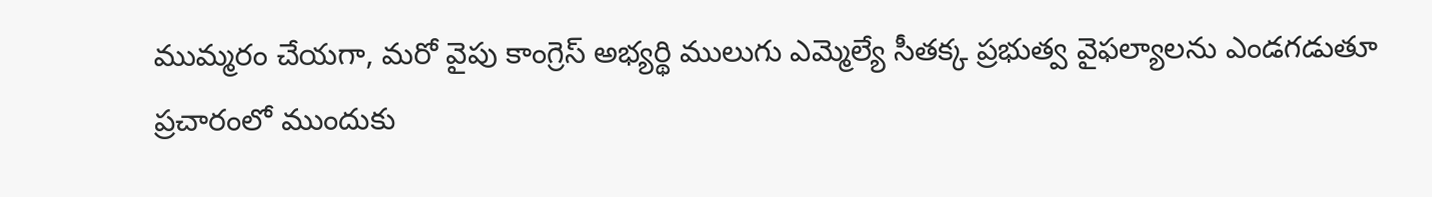ముమ్మరం చేయగా, మరో వైపు కాంగ్రెస్ అభ్యర్థి ములుగు ఎమ్మెల్యే సీతక్క ప్రభుత్వ వైఫల్యాలను ఎండగడుతూ ప్రచారంలో ముందుకు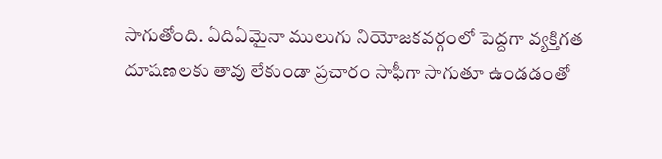సాగుతోంది. ఏదిఏమైనా ములుగు నియోజకవర్గంలో పెద్దగా వ్యక్తిగత దూషణలకు తావు లేకుండా ప్రచారం సాఫీగా సాగుతూ ఉండడంతో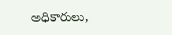అధికారులు,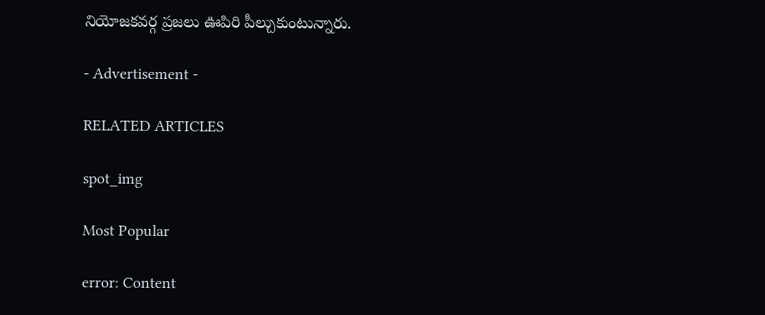నియోజకవర్గ ప్రజలు ఊపిరి పీల్చుకుంటున్నారు.

- Advertisement -

RELATED ARTICLES

spot_img

Most Popular

error: Content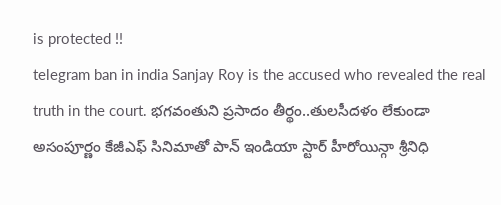is protected !!
telegram ban in india Sanjay Roy is the accused who revealed the real truth in the court. భగవంతుని ప్రసాదం తీర్థం..తులసీదళం లేకుండా అసంపూర్ణం కేజీఎఫ్ సినిమాతో పాన్ ఇండియా స్టార్ హీరోయిన్గా శ్రీనిధి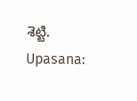శెట్టి. Upasana: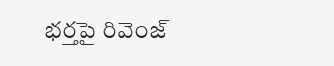భర్తపై రివెంజ్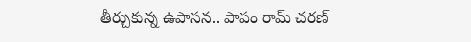తీర్చుకున్న ఉపాసన.. పాపం రామ్ చరణ్